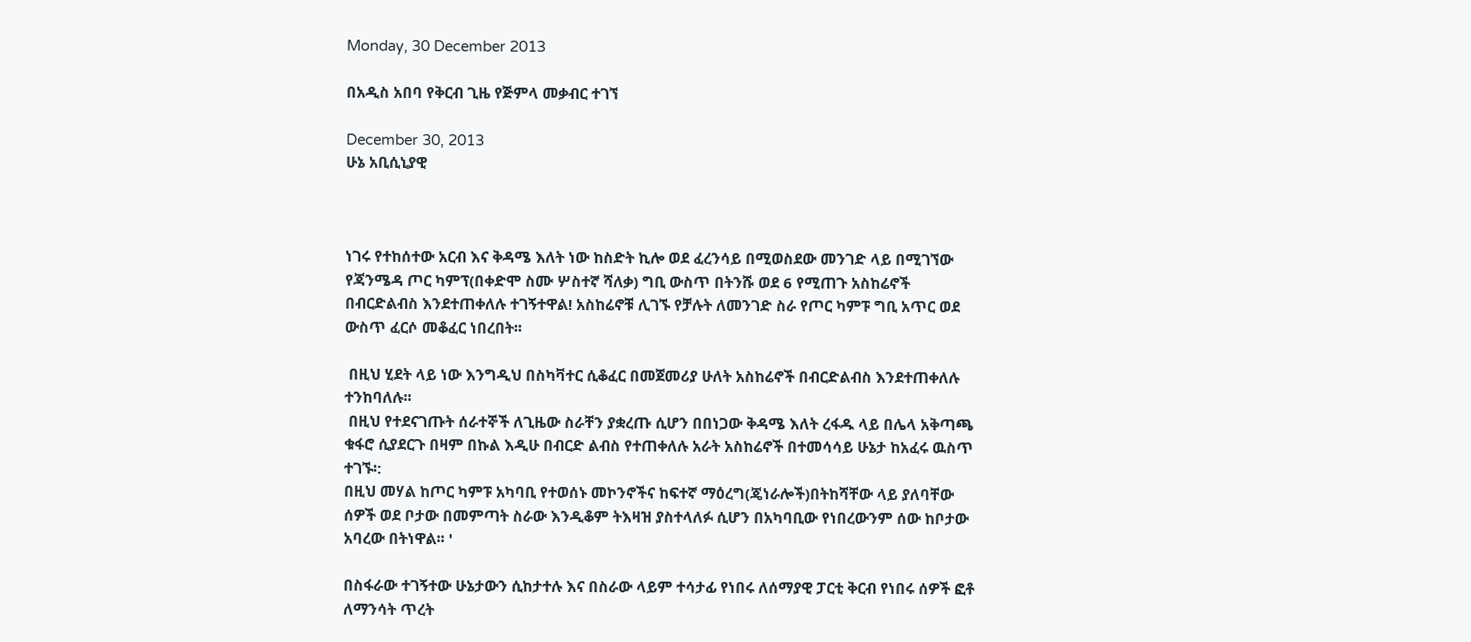Monday, 30 December 2013

በአዲስ አበባ የቅርብ ጊዜ የጅምላ መቃብር ተገኘ

December 30, 2013
ሁኔ አቢሲኒያዊ



ነገሩ የተከሰተው አርብ እና ቅዳሜ እለት ነው ከስድት ኪሎ ወደ ፈረንሳይ በሚወስደው መንገድ ላይ በሚገኘው የጃንሜዳ ጦር ካምፕ(በቀድሞ ስሙ ሦስተኛ ሻለቃ) ግቢ ውስጥ በትንሹ ወደ 6 የሚጠጉ አስከሬኖች በብርድልብስ እንደተጠቀለሉ ተገኝተዋል! አስከሬኖቹ ሊገኙ የቻሉት ለመንገድ ስራ የጦር ካምፑ ግቢ አጥር ወደ ውስጥ ፈርሶ መቆፈር ነበረበት፡፡

 በዚህ ሂደት ላይ ነው እንግዲህ በስካቫተር ሲቆፈር በመጀመሪያ ሁለት አስከሬኖች በብርድልብስ እንደተጠቀለሉ ተንከባለሉ፡፡
 በዚህ የተደናገጡት ሰራተኞች ለጊዜው ስራቸን ያቋረጡ ሲሆን በበነጋው ቅዳሜ እለት ረፋዱ ላይ በሌላ አቅጣጫ ቁፋሮ ሲያደርጉ በዛም በኩል እዲሁ በብርድ ልብስ የተጠቀለሉ አራት አስከሬኖች በተመሳሳይ ሁኔታ ከአፈሩ ዉስጥ ተገኙ፡:
በዚህ መሃል ከጦር ካምፑ አካባቢ የተወሰኑ መኮንኖችና ከፍተኛ ማዕረግ(ጄነራሎች)በትከሻቸው ላይ ያለባቸው ሰዎች ወደ ቦታው በመምጣት ስራው እንዲቆም ትእዛዝ ያስተላለፉ ሲሆን በአካባቢው የነበረውንም ሰው ከቦታው አባረው በትነዋል፡፡ '

በስፋራው ተገኝተው ሁኔታውን ሲከታተሉ እና በስራው ላይም ተሳታፊ የነበሩ ለሰማያዊ ፓርቲ ቅርብ የነበሩ ሰዎች ፎቶ ለማንሳት ጥረት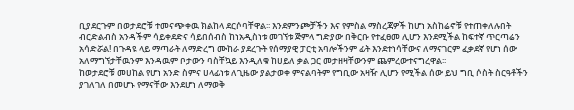ቢያደርጉም በወታደሮቹ ተመናጭቀዉ ክልከላ ደርሶባቸዋል፡፡ እንደምንጮቻችን እና የምስል ማስረጃዎች ከሆነ አስከሬኖቹ የተጠቀለሉበት ብርድልብስ አንዳችም ሳይቀደድና ሳይበሰብስ ከነአዲስነቱ መገኘቱ ጅምላ ግድያው በቅርቡ የተፈፀመ ሊሆን እንደሚችል ከፍተኛ ጥርጣሬን አሳድሯል! በጉዳዩ ላይ ማጣራት ለማድረግ ሙከራ ያደረጉት የሰማያዊ ፓርቲ አባሎችንም ፊት እንደተነሳቸውና ለማናገርም ፈቃደኛ የሆነ ሰው አለማግኘታቸዉንም እንዳዉም ቦታውን ባስቸኳይ እንዲለቁ ከሀይለ ቃል ጋር መታዘዛቸውንም ጨምረውተናግረዋል፡፡
ከወታደሮቹ መሀከል የሆነ አንድ ስምና ሀላፊነቱ ለጊዜው ያልታወቀ ምናልባትም የግቢው አዛዥ ሊሆን የሚችል ሰው ይህ ግቢ ሶስት ስርዓቶችን ያገለገለ በመሆኑ የማናቸው እንደሆነ ለማወቅ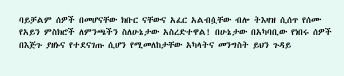ባይቻልም ሰዎች በመሆናቸው ክቡር ናቸውና አፈር አልብሷቸው ብሎ ትእዛዝ ሲሰጥ የሰሙ የአይን ምስክሮች ለምንጫችን ስለሁኔታው አስረድተዋል! በሁኔታው በአካባቢው የነበሩ ሰዎች በእጅጉ ያዘኑና የተደናገጡ ሲሆን የሚመለከታቸው አካላትና መንግስት ይህን ጉዳይ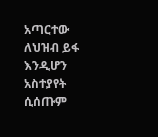አጣርተው ለህዝብ ይፋ እንዲሆን አስተያየት ሲሰጡም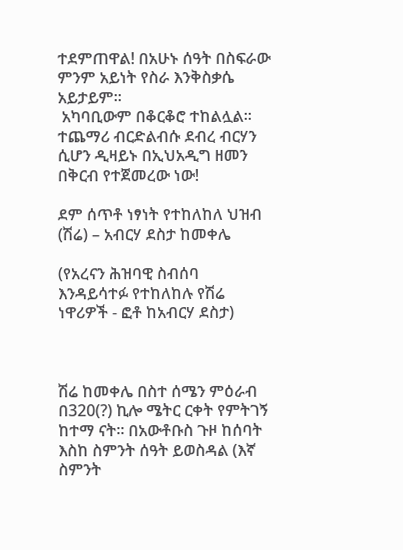ተደምጠዋል! በአሁኑ ሰዓት በስፍራው ምንም አይነት የስራ እንቅስቃሴ አይታይም፡፡
 አካባቢውም በቆርቆሮ ተከልሏል፡፡
ተጨማሪ ብርድልብሱ ደብረ ብርሃን ሲሆን ዲዛይኑ በኢህአዲግ ዘመን በቅርብ የተጀመረው ነው!

ደም ሰጥቶ ነፃነት የተከለከለ ህዝብ (ሽሬ) – አብርሃ ደስታ ከመቀሌ

(የአረናን ሕዝባዊ ስብሰባ እንዳይሳተፉ የተከለከሉ የሽሬ ነዋሪዎች - ፎቶ ከአብርሃ ደስታ)



ሽሬ ከመቀሌ በስተ ሰሜን ምዕራብ በ320(?) ኪሎ ሜትር ርቀት የምትገኝ ከተማ ናት። በአውቶቡስ ጉዞ ከሰባት እስከ ስምንት ሰዓት ይወስዳል (እኛ ስምንት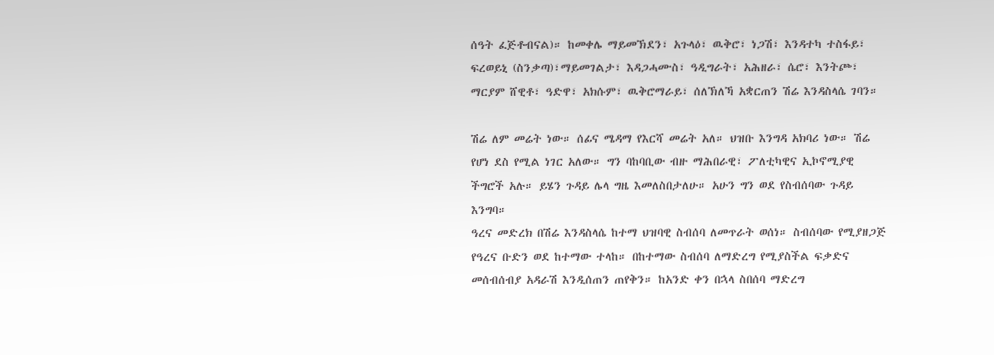ሰዓት ፈጅቶብናል)። ከመቀሌ ማይመኽደን፣ አጉላዕ፣ ዉቅሮ፣ ነጋሽ፣ እንዳተካ ተስፋይ፣ ፍረወይኒ (ስንቃጣ)፣ማይመገልታ፣ እዳጋሓሙስ፣ ዓዲግራት፣ አሕዘራ፣ ሴሮ፣ እንትጮ፣ ማርያም ሸዊቶ፣ ዓድዋ፣ አክሱም፣ ዉቅሮማራይ፣ ሰለኽለኻ አቋርጠን ሽሬ እንዳስላሴ ገባን።

ሽሬ ለም መሬት ነው። ሰፊና ሜዳማ የእርሻ መሬት አለ። ህዝቡ እንግዳ አክባሪ ነው። ሽሬ የሆነ ደስ የሚል ነገር አለው። ግን ባከባቢው ብዙ ማሕበራዊ፣ ፖለቲካዊና ኢኮኖሚያዊ ችግሮች አሉ። ይሄን ጉዳይ ሌላ ግዜ እመለስበታለሁ። አሁን ግን ወደ የስብሰባው ጉዳይ እንግባ።
ዓረና መድረክ በሽሬ እንዳስላሴ ከተማ ህዝባዊ ስብሰባ ለመጥራት ወሰነ። ስብሰባው የሚያዘጋጅ የዓረና ቡድን ወደ ከተማው ተላከ። በከተማው ስብሰባ ለማድረግ የሚያስችል ፍቃድና መሰብሰብያ አዳራሽ እንዲሰጠን ጠየቅን። ከአንድ ቀን በኋላ ስበሰባ ማድረግ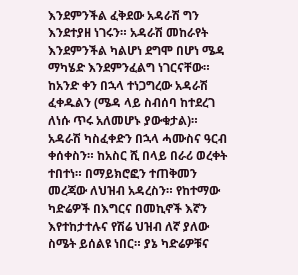እንደምንችል ፈቅደው አዳራሽ ግን እንደተያዘ ነገሩን። አዳራሽ መከራየት እንደምንችል ካልሆነ ደግሞ በሆነ ሜዳ ማካሄድ እንደምንፈልግ ነገርናቸው። ከአንድ ቀን በኋላ ተነጋግረው አዳራሽ ፈቀዱልን (ሜዳ ላይ ስብሰባ ከተደረገ ለነሱ ጥሩ አለመሆኑ ያውቁታል)።
አዳራሽ ካስፈቀድን በኋላ ሓሙስና ዓርብ ቀሰቀስን። ከአስር ሺ በላይ በራሪ ወረቀት ተበተነ። በማይክሮፎን ተጠቅመን መረጃው ለህዝብ አዳረስን። የከተማው ካድሬዎች በእግርና በመኪኖች እኛን እየተከታተሉና የሽሬ ህዝብ ለኛ ያለው ስሜት ይሰልዩ ነበር። ያኔ ካድሬዎቹና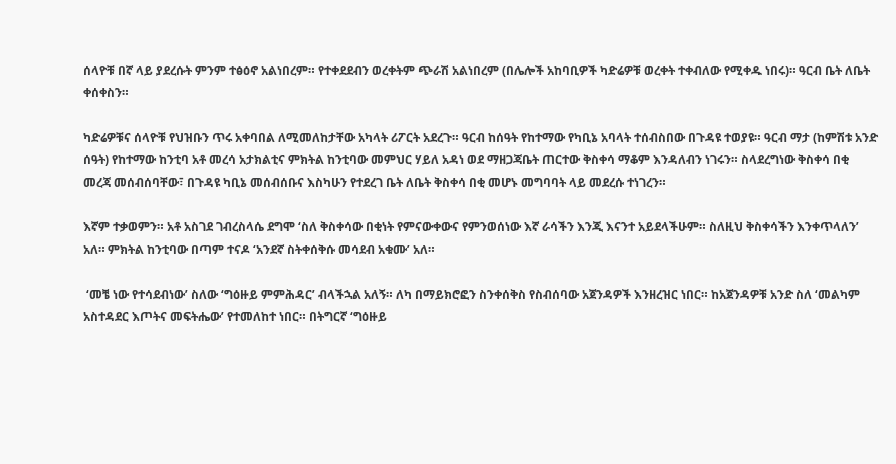ሰላዮቹ በኛ ላይ ያደረሱት ምንም ተፅዕኖ አልነበረም። የተቀደደብን ወረቀትም ጭራሽ አልነበረም (በሌሎች አከባቢዎች ካድሬዎቹ ወረቀት ተቀብለው የሚቀዱ ነበሩ)። ዓርብ ቤት ለቤት ቀሰቀስን።

ካድሬዎቹና ሰላዮቹ የህዝቡን ጥሩ አቀባበል ለሚመለከታቸው አካላት ሪፖርት አደረጉ። ዓርብ ከሰዓት የከተማው የካቢኔ አባላት ተሰብስበው በጉዳዩ ተወያዩ። ዓርብ ማታ (ከምሽቱ አንድ ሰዓት) የከተማው ከንቲባ አቶ መረሳ አታክልቲና ምክትል ከንቲባው መምህር ሃይለ አዳነ ወደ ማዘጋጃቤት ጠርተው ቅስቀሳ ማቆም እንዳለብን ነገሩን። ስላደረግነው ቅስቀሳ በቂ መረጃ መሰብሰባቸው፣ በጉዳዩ ካቢኔ መሰብሰቡና እስካሁን የተደረገ ቤት ለቤት ቅስቀሳ በቂ መሆኑ መግባባት ላይ መደረሱ ተነገረን።

እኛም ተቃወምን። አቶ አስገደ ገብረስላሴ ደግሞ ‘ስለ ቅስቀሳው በቂነት የምናውቀውና የምንወሰነው እኛ ራሳችን እንጂ እናንተ አይደላችሁም። ስለዚህ ቅስቀሳችን እንቀጥላለን’ አለ። ምክትል ከንቲባው በጣም ተናዶ ‘አንደኛ ስትቀሰቅሱ መሳደብ አቁሙ’ አለ።

 ‘መቼ ነው የተሳደብነው’ ስለው ‘ግዕዙይ ምምሕዳር’ ብላችኋል አለኝ። ለካ በማይክሮፎን ስንቀሰቅስ የስብሰባው አጀንዳዎች እንዘረዝር ነበር። ከአጀንዳዎቹ አንድ ስለ ‘መልካም አስተዳደር እጦትና መፍትሔው’ የተመለከተ ነበር። በትግርኛ ‘ግዕዙይ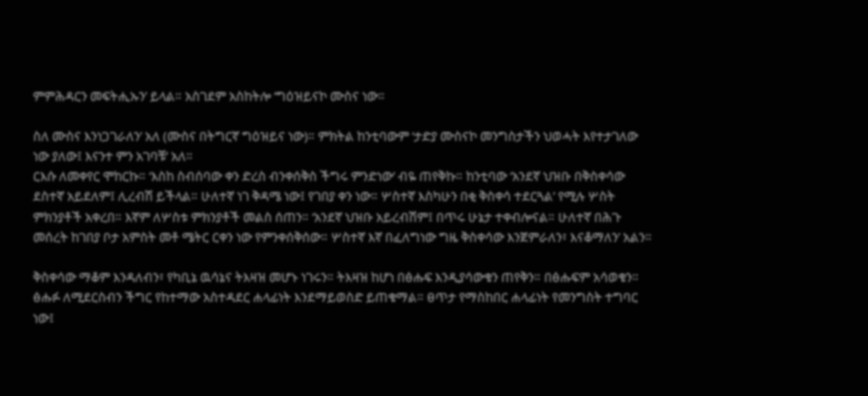ምምሕዳርን መፍትሒኡን’ ይላል። አስገደም አስከትሎ ‘ግዕዝይናኮ ሙስና ነው።

ስለ ሙስና እንነጋገራለን’ አለ (ሙስና በትግርኛ ግዕዝይና ነው)። ምክትል ከንቲባውም ‘ታድያ ሙስናኮ መንግስታችን ህወሓት እየተታገለው ነው ያለው፤ እናንተ ምን አገባቹ’ አለ።
ርእሱ ለመቀየር ሞከርኩ። ‘እስከ ስብሰባው ቀን ድረስ ብንቀሰቅስ ችግሩ ምንድነው’ ብዬ ጠየቅኩ። ከንቲባው ‘አንደኛ ህዝቡ በቅስቀሳው ደስተኛ አይደለም፤ ሊረብሽ ይችላል። ሁለተኛ ነገ ቅዳሜ ነው፤ የገበያ ቀን ነው። ሦስተኛ እስካሁን በቂ ቅስቀሳ ተደርጓል’ የሚሉ ሦስት ምክንያቶች አቀረበ። እኛም ለሦስቱ ምክንያቶች መልስ ሰጠን። ‘አንደኛ ህዝቡ አይረብሽም፤ በጥሩ ሁኔታ ተቀብሎናል። ሁለተኛ በሕጉ መሰረት ከገበያ ቦታ አምስት መቶ ሜትር ርቀን ነው የምንቀሰቅሰው። ሦስተኛ እኛ በፈለግነው ግዜ ቅስቀሳው እንጀምራለን፣ እናቆማለን’ አልን።

ቅስቀሳው ማቆም እንዳለብን፣ የካቢኔ ዉሳኔና ትእዛዝ መሆኑ ነገሩን። ትእዛዝ ከሆነ በፅሑፍ እንዲያሳውቁን ጠየቅን። በፅሑፍም አሳወቁን። ፅሑፉ ለሚደርስብን ችግር የከተማው አስተዳደር ሐላፊነት እንደማይወስድ ይጠቁማል። ፀጥታ የማስከበር ሐላፊነት የመንግስት ተግባር ነው፤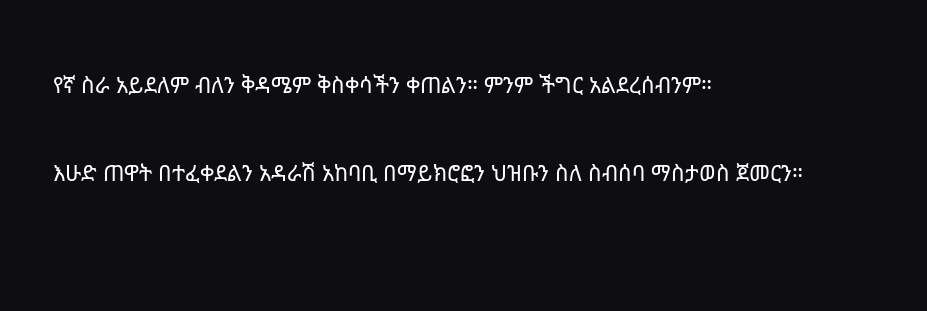የኛ ስራ አይደለም ብለን ቅዳሜም ቅስቀሳችን ቀጠልን። ምንም ችግር አልደረሰብንም።

እሁድ ጠዋት በተፈቀደልን አዳራሽ አከባቢ በማይክሮፎን ህዝቡን ስለ ስብሰባ ማስታወስ ጀመርን።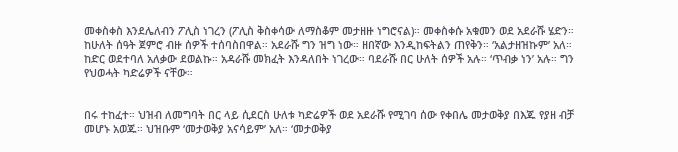መቀስቀስ እንደሌለብን ፖሊስ ነገረን (ፖሊስ ቅስቀሳው ለማስቆም መታዘዙ ነግሮናል)። መቀስቀሱ አቁመን ወደ አደራሹ ሄድን። ከሁለት ሰዓት ጀምሮ ብዙ ሰዎች ተሰባስበዋል። አደራሹ ግን ዝግ ነው። ዘበኛው እንዲከፍትልን ጠየቅን። ‘አልታዘዝኩም’ አለ። ከድር ወደተባለ አለቃው ደወልኩ። አዳራሹ መክፈት እንዳለበት ነገረው። ባደራሹ በር ሁለት ሰዎች አሉ። ‘ጥብቃ ነን’ አሉ። ግን የህወሓት ካድሬዎች ናቸው።


በሩ ተከፈተ። ህዝብ ለመግባት በር ላይ ሲደርስ ሁለቱ ካድሬዎች ወደ አደራሹ የሚገባ ሰው የቀበሌ መታወቅያ በእጁ የያዘ ብቻ መሆኑ አወጁ። ህዝቡም ‘መታወቅያ አናሳይም’ አለ። ‘መታወቅያ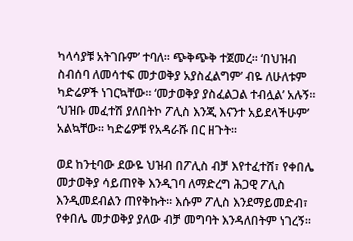ካላሳያቹ አትገቡም’ ተባለ። ጭቅጭቅ ተጀመረ። ‘በህዝብ ስብሰባ ለመሳተፍ መታወቅያ አያስፈልግም’ ብዬ ለሁለቱም ካድሬዎች ነገርኳቸው። ‘መታወቅያ ያስፈልጋል ተብሏል’ አሉኝ። ‘ህዝቡ መፈተሽ ያለበትኮ ፖሊስ እንጂ እናንተ አይደላችሁም’ አልኳቸው። ካድሬዎቹ የአዳራሹ በር ዘጉት።

ወደ ከንቲባው ደውዬ ህዝብ በፖሊስ ብቻ እየተፈተሸ፣ የቀበሌ መታወቅያ ሳይጠየቅ እንዲገባ ለማድረግ ሕጋዊ ፖሊስ እንዲመደብልን ጠየቅኩት። እሱም ፖሊስ እንደማይመድብ፣ የቀበሌ መታወቅያ ያለው ብቻ መግባት እንዳለበትም ነገረኝ።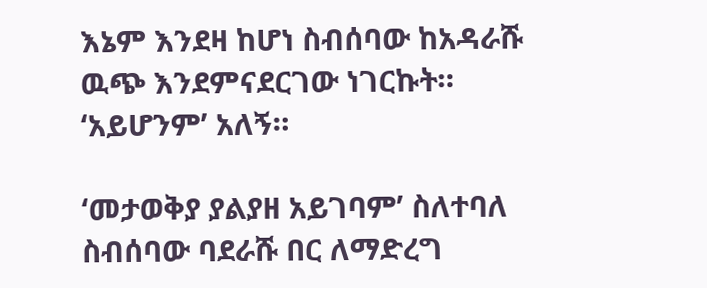እኔም እንደዛ ከሆነ ስብሰባው ከአዳራሹ ዉጭ እንደምናደርገው ነገርኩት። ‘አይሆንም’ አለኝ።

‘መታወቅያ ያልያዘ አይገባም’ ስለተባለ ስብሰባው ባደራሹ በር ለማድረግ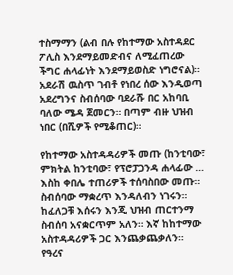ተስማማን (ልብ በሉ የከተማው አስተዳደር ፖሊስ እንደማይመድብና ለሚፈጠረው ችግር ሐላፊነት እንደማይወስድ ነግሮናል)። አደራሽ ዉስጥ ገብቶ የነበረ ሰው እንዲወጣ አደረግንና ስብሰባው ባደራሹ በር አከባቢ ባለው ሜዳ ጀመርን። በጣም ብዙ ህዝብ ነበር (በሺዎች የሚቆጠር)።

የከተማው አስተዳዳሪዎች መጡ (ከንቲባው፣ ምክትል ከንቲባው፣ የፕሮፓጋንዳ ሐላፊው … እስከ ቀበሌ ተጠሪዎች ተሰባስበው መጡ። ስብሰባው ማቋረጥ እንዳለብን ነገሩን። ከፈለጋቹ እሰሩን እንጂ ህዝብ ጠርተንማ ስብሰባ አናቋርጥም አለን። እኛ ከከተማው አስተዳዳሪዎች ጋር እንጨቃጨቃለን። የዓረና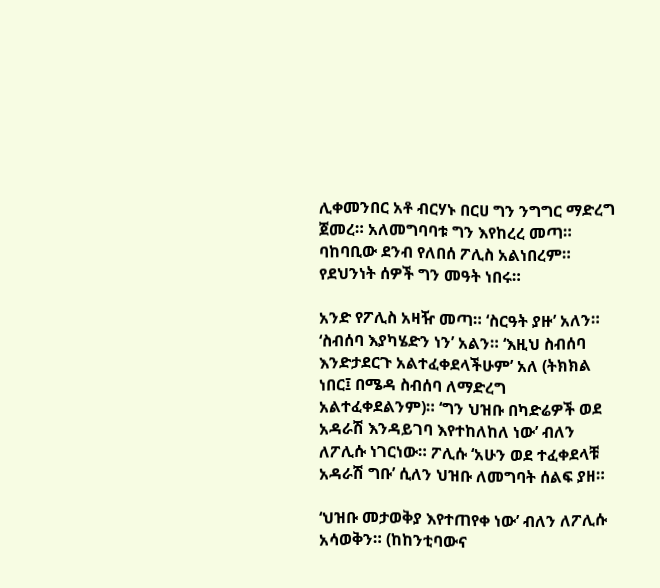ሊቀመንበር አቶ ብርሃኑ በርሀ ግን ንግግር ማድረግ ጀመረ። አለመግባባቱ ግን እየከረረ መጣ። ባከባቢው ደንብ የለበሰ ፖሊስ አልነበረም። የደህንነት ሰዎች ግን መዓት ነበሩ።

አንድ የፖሊስ አዛዥ መጣ። ‘ስርዓት ያዙ’ አለን። ‘ስብሰባ እያካሄድን ነን’ አልን። ‘እዚህ ስብሰባ እንድታደርጉ አልተፈቀደላችሁም’ አለ (ትክክል ነበር፤ በሜዳ ስብሰባ ለማድረግ አልተፈቀደልንም)። ‘ግን ህዝቡ በካድሬዎች ወደ አዳራሽ እንዳይገባ እየተከለከለ ነው’ ብለን ለፖሊሱ ነገርነው። ፖሊሱ ‘አሁን ወደ ተፈቀደላቹ አዳራሽ ግቡ’ ሲለን ህዝቡ ለመግባት ሰልፍ ያዘ።

‘ህዝቡ መታወቅያ እየተጠየቀ ነው’ ብለን ለፖሊሱ አሳወቅን። (ከከንቲባውና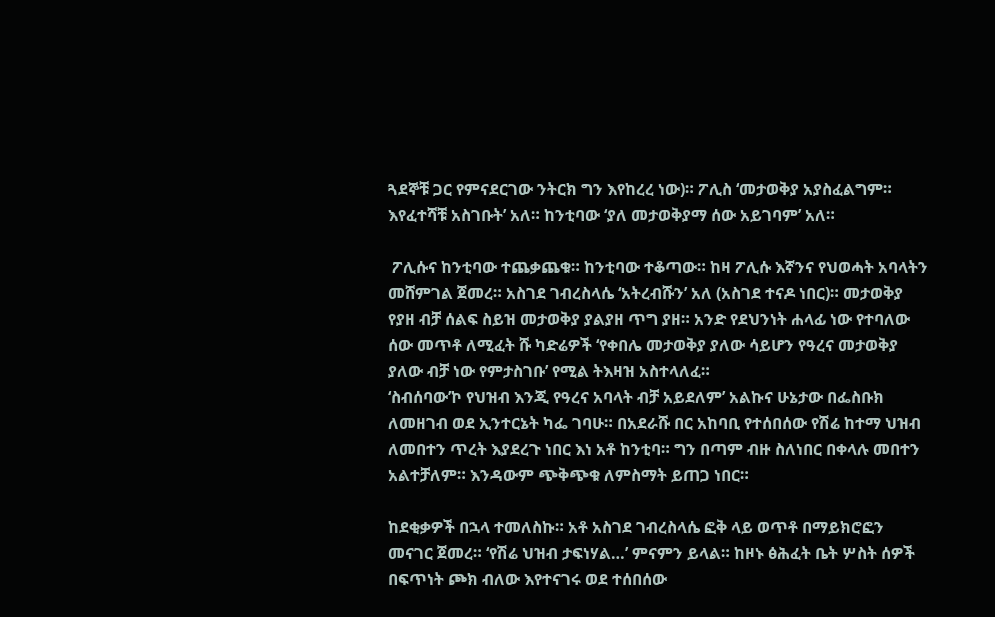ጓደኞቹ ጋር የምናደርገው ንትርክ ግን እየከረረ ነው)። ፖሊስ ‘መታወቅያ አያስፈልግም። እየፈተሻቹ አስገቡት’ አለ። ከንቲባው ‘ያለ መታወቅያማ ሰው አይገባም’ አለ።

 ፖሊሱና ከንቲባው ተጨቃጨቁ። ከንቲባው ተቆጣው። ከዛ ፖሊሱ እኛንና የህወሓት አባላትን መሸምገል ጀመረ። አስገደ ገብረስላሴ ‘አትረብሹን’ አለ (አስገደ ተናዶ ነበር)። መታወቅያ የያዘ ብቻ ሰልፍ ስይዝ መታወቅያ ያልያዘ ጥግ ያዘ። አንድ የደህንነት ሐላፊ ነው የተባለው ሰው መጥቶ ለሚፈት ሹ ካድሬዎች ‘የቀበሌ መታወቅያ ያለው ሳይሆን የዓረና መታወቅያ ያለው ብቻ ነው የምታስገቡ’ የሚል ትእዛዝ አስተላለፈ።
‘ስብሰባው’ኮ የህዝብ እንጂ የዓረና አባላት ብቻ አይደለም’ አልኩና ሁኔታው በፌስቡክ ለመዘገብ ወደ ኢንተርኔት ካፌ ገባሁ። በአደራሹ በር አከባቢ የተሰበሰው የሽሬ ከተማ ህዝብ ለመበተን ጥረት እያደረጉ ነበር እነ አቶ ከንቲባ። ግን በጣም ብዙ ስለነበር በቀላሉ መበተን አልተቻለም። እንዳውም ጭቅጭቁ ለምስማት ይጠጋ ነበር።

ከደቂቃዎች በኋላ ተመለስኩ። አቶ አስገደ ገብረስላሴ ፎቅ ላይ ወጥቶ በማይክሮፎን መናገር ጀመረ። ‘የሽሬ ህዝብ ታፍነሃል…’ ምናምን ይላል። ከዞኑ ፅሕፈት ቤት ሦስት ሰዎች በፍጥነት ጮክ ብለው እየተናገሩ ወደ ተሰበሰው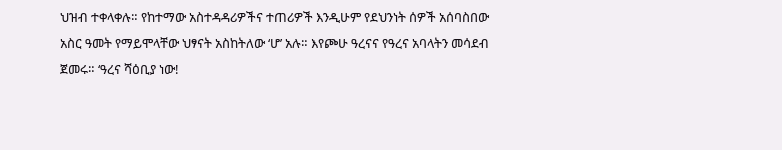ህዝብ ተቀላቀሉ። የከተማው አስተዳዳሪዎችና ተጠሪዎች እንዲሁም የደህንነት ሰዎች አሰባስበው አስር ዓመት የማይሞላቸው ህፃናት አስከትለው ‘ሆ’ አሉ። እየጮሁ ዓረናና የዓረና አባላትን መሳደብ ጀመሩ። ‘ዓረና ሻዕቢያ ነው!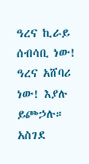ዓረና ኪራይ ሰብሳቢ ነው! ዓረና አሸባሪ ነው! እያሉ ይጮኃሉ።
አስገደ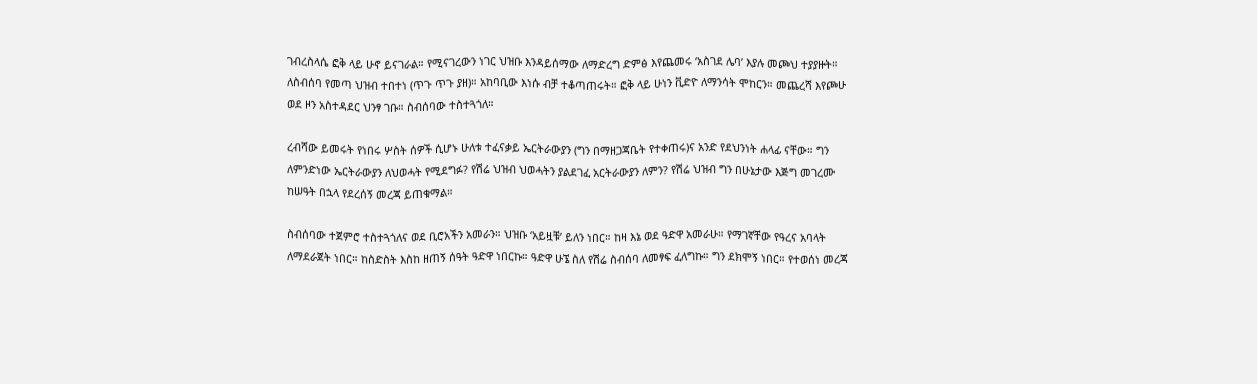ገብረስላሴ ፎቅ ላይ ሁኖ ይናገራል። የሚናገረውን ነገር ህዝቡ እንዳይሰማው ለማድረግ ድምፅ እየጨመሩ ‘አስገደ ሌባ’ እያሉ መጮህ ተያያዙት። ለስብሰባ የመጣ ህዝብ ተበተነ (ጥጉ ጥጉ ያዘ)። አከባቢው እነሱ ብቻ ተቆጣጠሩት። ፎቅ ላይ ሁነን ቪድዮ ለማንሳት ሞከርን። መጨረሻ እየጮሁ ወደ ዞን አስተዳደር ህንፃ ገቡ። ስብሰባው ተስተጓጎለ።

ረብሻው ይመሩት የነበሩ ሦስት ሰዎች ሲሆኑ ሁለቱ ተፈናቃይ ኤርትራውያን (ግን በማዘጋጃቤት የተቀጠሩ)ና አንድ የደህንነት ሐላፊ ናቸው። ግን ለምንድነው ኤርትራውያን ለህወሓት የሚደግፉ? የሽሬ ህዝብ ህወሓትን ያልደገፈ አርትራውያን ለምን? የሽሬ ህዝብ ግን በሁኔታው እጅግ መገረሙ ከሠዓት በኋላ የደረሰኝ መረጃ ይጠቁማል።

ስብሰባው ተጀምሮ ተስተጓጎለና ወደ ቢሮአችን አመራን። ህዝቡ ‘አይዟቹ’ ይለን ነበር። ከዛ እኔ ወደ ዓድዋ አመራሁ። የማገኛቸው የዓረና አባላት ለማደራጀት ነበር። ከስድስት እስከ ዘጠኝ ሰዓት ዓድዋ ነበርኩ። ዓድዋ ሁኜ ስለ የሽሬ ስብሰባ ለመፃፍ ፈለግኩ። ግን ደክሞኝ ነበር። የተወሰነ መረጃ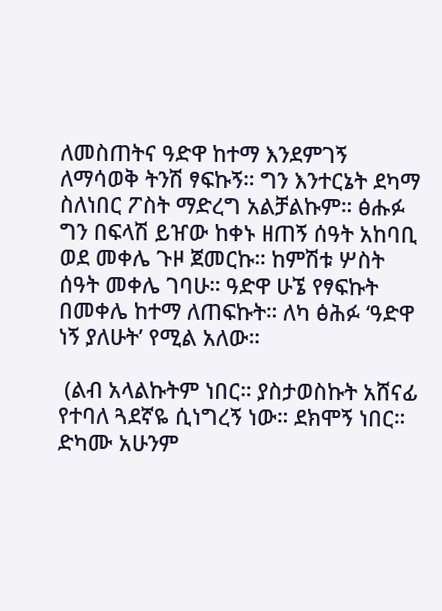ለመስጠትና ዓድዋ ከተማ እንደምገኝ ለማሳወቅ ትንሽ ፃፍኩኝ። ግን እንተርኔት ደካማ ስለነበር ፖስት ማድረግ አልቻልኩም። ፅሑፉ ግን በፍላሽ ይዠው ከቀኑ ዘጠኝ ሰዓት አከባቢ ወደ መቀሌ ጉዞ ጀመርኩ። ከምሽቱ ሦስት ሰዓት መቀሌ ገባሁ። ዓድዋ ሁኜ የፃፍኩት በመቀሌ ከተማ ለጠፍኩት። ለካ ፅሕፉ ‘ዓድዋ ነኝ ያለሁት’ የሚል አለው።

 (ልብ አላልኩትም ነበር። ያስታወስኩት አሸናፊ የተባለ ጓደኛዬ ሲነግረኝ ነው። ደክሞኝ ነበር። ድካሙ አሁንም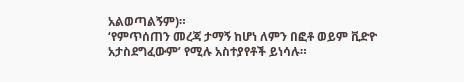አልወጣልኝም)።
‘የምጥሰጠን መረጃ ታማኝ ከሆነ ለምን በፎቶ ወይም ቪድዮ አታስደግፈውም’ የሚሉ አስተያየቶች ይነሳሉ።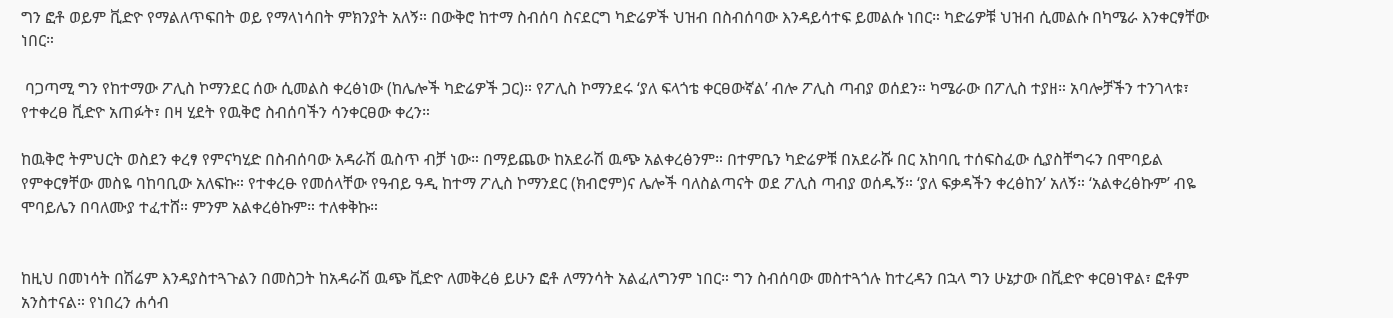ግን ፎቶ ወይም ቪድዮ የማልለጥፍበት ወይ የማላነሳበት ምክንያት አለኝ። በውቅሮ ከተማ ስብሰባ ስናደርግ ካድሬዎች ህዝብ በስብሰባው እንዳይሳተፍ ይመልሱ ነበር። ካድሬዎቹ ህዝብ ሲመልሱ በካሜራ እንቀርፃቸው ነበር።

 ባጋጣሚ ግን የከተማው ፖሊስ ኮማንደር ሰው ሲመልስ ቀረፅነው (ከሌሎች ካድሬዎች ጋር)። የፖሊስ ኮማንደሩ ‘ያለ ፍላጎቴ ቀርፀውኛል’ ብሎ ፖሊስ ጣብያ ወሰደን። ካሜራው በፖሊስ ተያዘ። አባሎቻችን ተንገላቱ፣ የተቀረፀ ቪድዮ አጠፉት፣ በዛ ሂደት የዉቅሮ ስብሰባችን ሳንቀርፀው ቀረን።

ከዉቅሮ ትምህርት ወስደን ቀረፃ የምናካሂድ በስብሰባው አዳራሽ ዉስጥ ብቻ ነው። በማይጨው ከአደራሽ ዉጭ አልቀረፅንም። በተምቤን ካድሬዎቹ በአደራሹ በር አከባቢ ተሰፍስፈው ሲያስቸግሩን በሞባይል የምቀርፃቸው መስዬ ባከባቢው አለፍኩ። የተቀረፁ የመሰላቸው የዓብይ ዓዲ ከተማ ፖሊስ ኮማንደር (ክብሮም)ና ሌሎች ባለስልጣናት ወደ ፖሊስ ጣብያ ወሰዱኝ። ‘ያለ ፍቃዳችን ቀረፅከን’ አለኝ። ‘አልቀረፅኩም’ ብዬ ሞባይሌን በባለሙያ ተፈተሸ። ምንም አልቀረፅኩም። ተለቀቅኩ።


ከዚህ በመነሳት በሽሬም እንዳያስተጓጉልን በመስጋት ከአዳራሽ ዉጭ ቪድዮ ለመቅረፅ ይሁን ፎቶ ለማንሳት አልፈለግንም ነበር። ግን ስብሰባው መስተጓጎሉ ከተረዳን በኋላ ግን ሁኔታው በቪድዮ ቀርፀነዋል፣ ፎቶም አንስተናል። የነበረን ሐሳብ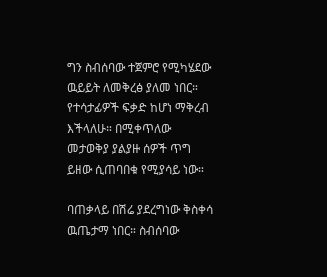ግን ስብሰባው ተጀምሮ የሚካሄደው ዉይይት ለመቅረፅ ያለመ ነበር። የተሳታፊዎች ፍቃድ ከሆነ ማቅረብ እችላለሁ። በሚቀጥለው መታወቅያ ያልያዙ ሰዎች ጥግ ይዘው ሲጠባበቁ የሚያሳይ ነው።

ባጠቃላይ በሽሬ ያደረግነው ቅስቀሳ ዉጤታማ ነበር። ስብሰባው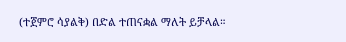(ተጀምሮ ሳያልቅ) በድል ተጠናቋል ማለት ይቻላል።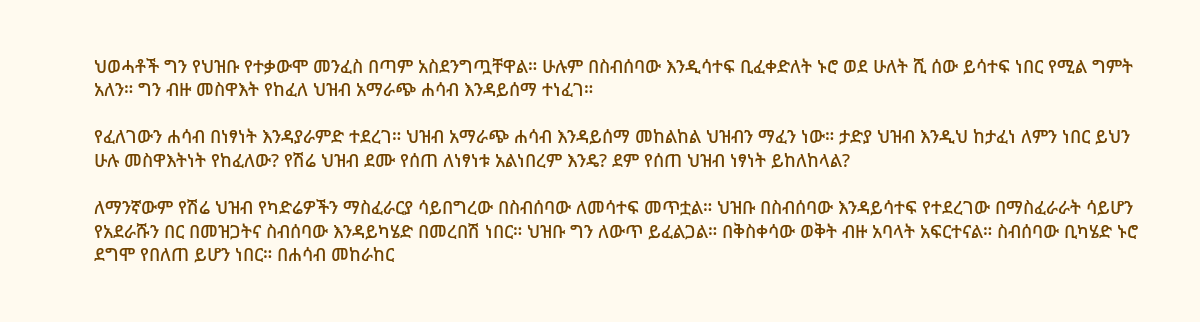ህወሓቶች ግን የህዝቡ የተቃውሞ መንፈስ በጣም አስደንግጧቸዋል። ሁሉም በስብሰባው እንዲሳተፍ ቢፈቀድለት ኑሮ ወደ ሁለት ሺ ሰው ይሳተፍ ነበር የሚል ግምት አለን። ግን ብዙ መስዋእት የከፈለ ህዝብ አማራጭ ሐሳብ እንዳይሰማ ተነፈገ።

የፈለገውን ሐሳብ በነፃነት እንዳያራምድ ተደረገ። ህዝብ አማራጭ ሐሳብ እንዳይሰማ መከልከል ህዝብን ማፈን ነው። ታድያ ህዝብ እንዲህ ከታፈነ ለምን ነበር ይህን ሁሉ መስዋእትነት የከፈለው? የሽሬ ህዝብ ደሙ የሰጠ ለነፃነቱ አልነበረም እንዴ? ደም የሰጠ ህዝብ ነፃነት ይከለከላል?

ለማንኛውም የሽሬ ህዝብ የካድሬዎችን ማስፈራርያ ሳይበግረው በስብሰባው ለመሳተፍ መጥቷል። ህዝቡ በስብሰባው እንዳይሳተፍ የተደረገው በማስፈራራት ሳይሆን የአደራሹን በር በመዝጋትና ስብሰባው እንዳይካሄድ በመረበሽ ነበር። ህዝቡ ግን ለውጥ ይፈልጋል። በቅስቀሳው ወቅት ብዙ አባላት አፍርተናል። ስብሰባው ቢካሄድ ኑሮ ደግሞ የበለጠ ይሆን ነበር። በሐሳብ መከራከር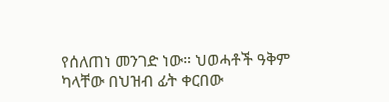የሰለጠነ መንገድ ነው። ህወሓቶች ዓቅም ካላቸው በህዝብ ፊት ቀርበው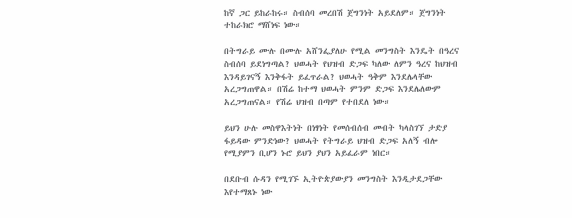ከኛ ጋር ይከራከሩ። ስብሰባ መረበሽ ጀግንነት አይደለም። ጀግንነት ተከራክሮ ማሸነፍ ነው።

በትግራይ ሙሉ በሙሉ አሸንፌያለሁ የሚል መንግስት እንዴት በዓረና ስብሰባ ይደነግጣል? ህወሓት የህዝብ ድጋፍ ካለው ለምን ዓረና ከህዝብ እንዳይገናኝ እንቅፋት ይፈጥራል? ህወሓት ዓቅም እንደሌላቸው አረጋግጠዋል። በሽሬ ከተማ ህወሓት ምንም ድጋፍ እንደሌለውም አረጋግጠናል። የሽሬ ህዝብ በጣም የተበደለ ነው።

ይህን ሁሉ መስዋእትነት በነፃነት የመሰብሰብ መብት ካላስገኘ ታድያ ፋይዳው ምንድነው? ህወሓት የትግራይ ህዝብ ድጋፍ አለኝ ብሎ የሚያምን ቢሆን ኑሮ ይህን ያህን አይፈራም ነበር።

በደቡብ ሱዳን የሚገኙ ኢትዮጵያውያን መንግስት እንዲታደጋቸው እየተማጸኑ ነው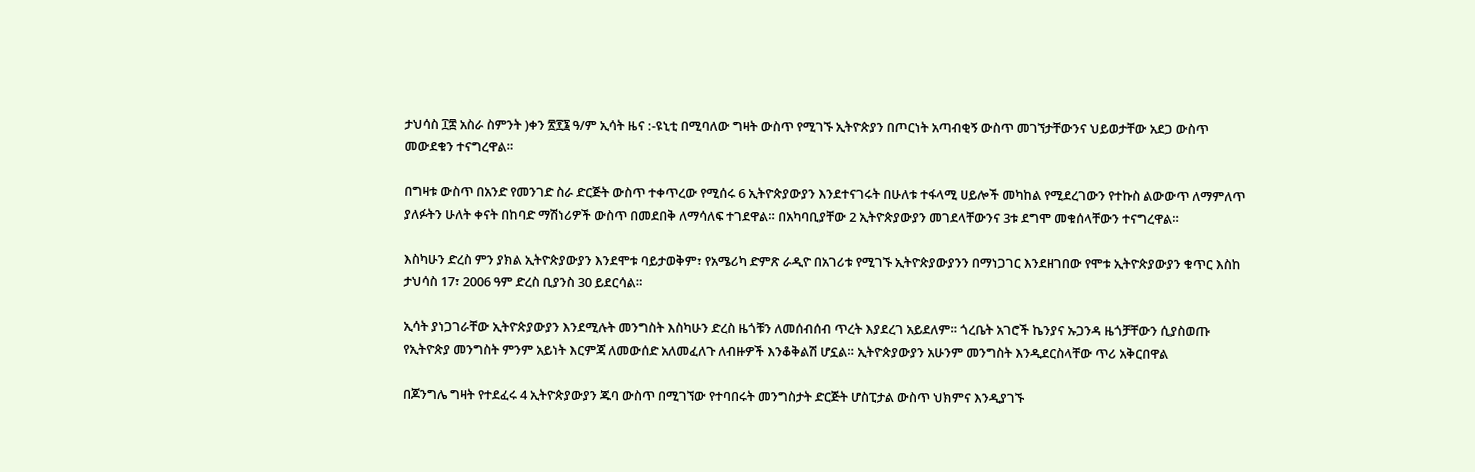ታህሳስ ፲፰ አስራ ስምንት )ቀን ፳፻፮ ዓ/ም ኢሳት ዜና :-ዩኒቲ በሚባለው ግዛት ውስጥ የሚገኙ ኢትዮጵያን በጦርነት አጣብቂኝ ውስጥ መገኘታቸውንና ህይወታቸው አደጋ ውስጥ መውደቁን ተናግረዋል።

በግዛቱ ውስጥ በአንድ የመንገድ ስራ ድርጅት ውስጥ ተቀጥረው የሚሰሩ 6 ኢትዮጵያውያን እንደተናገሩት በሁለቱ ተፋላሚ ሀይሎች መካከል የሚደረገውን የተኩስ ልውውጥ ለማምለጥ ያለፉትን ሁለት ቀናት በከባድ ማሽነሪዎች ውስጥ በመደበቅ ለማሳለፍ ተገደዋል። በአካባቢያቸው 2 ኢትዮጵያውያን መገደላቸውንና 3ቱ ደግሞ መቁሰላቸውን ተናግረዋል።

እስካሁን ድረስ ምን ያክል ኢትዮጵያውያን እንደሞቱ ባይታወቅም፣ የአሜሪካ ድምጽ ራዲዮ በአገሪቱ የሚገኙ ኢትዮጵያውያንን በማነጋገር እንደዘገበው የሞቱ ኢትዮጵያውያን ቁጥር እስከ ታህሳስ 17፣ 2006 ዓም ድረስ ቢያንስ 30 ይደርሳል።

ኢሳት ያነጋገራቸው ኢትዮጵያውያን እንደሚሉት መንግስት እስካሁን ድረስ ዜጎቹን ለመሰብሰብ ጥረት እያደረገ አይደለም። ጎረቤት አገሮች ኬንያና ኡጋንዳ ዜጎቻቸውን ሲያስወጡ የኢትዮጵያ መንግስት ምንም አይነት እርምጃ ለመውሰድ አለመፈለጉ ለብዙዎች እንቆቅልሽ ሆኗል። ኢትዮጵያውያን አሁንም መንግስት እንዲደርስላቸው ጥሪ አቅርበዋል

በጆንግሌ ግዛት የተደፈሩ 4 ኢትዮጵያውያን ጁባ ውስጥ በሚገኘው የተባበሩት መንግስታት ድርጅት ሆስፒታል ውስጥ ህክምና እንዲያገኙ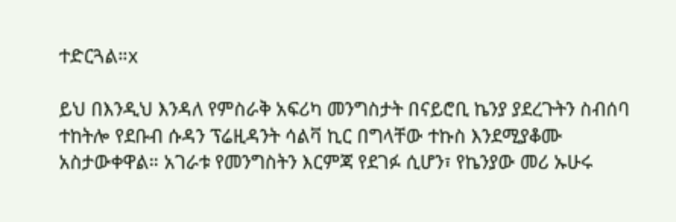ተድርጓል።x

ይህ በእንዲህ እንዳለ የምስራቅ አፍሪካ መንግስታት በናይሮቢ ኬንያ ያደረጉትን ስብሰባ ተከትሎ የደቡብ ሱዳን ፕሬዚዳንት ሳልቫ ኪር በግላቸው ተኩስ እንደሚያቆሙ አስታውቀዋል። አገራቱ የመንግስትን እርምጃ የደገፉ ሲሆን፣ የኬንያው መሪ ኡሁሩ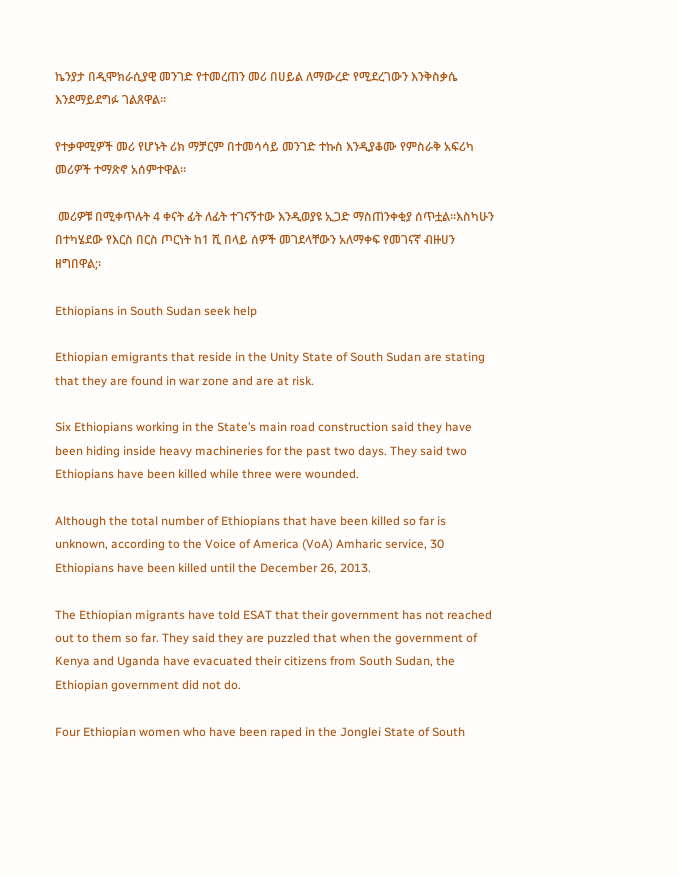ኬንያታ በዲሞክራሲያዊ መንገድ የተመረጠን መሪ በሀይል ለማውረድ የሚደረገውን እንቅስቃሴ እንደማይደግፉ ገልጸዋል።

የተቃዋሚዎች መሪ የሆኑት ሪክ ማቻርም በተመሳሳይ መንገድ ተኩስ እንዲያቆሙ የምስራቅ አፍሪካ መሪዎች ተማጽኖ አሰምተዋል።

 መሪዎቹ በሚቀጥሉት 4 ቀናት ፊት ለፊት ተገናኝተው እንዲወያዩ ኢጋድ ማስጠንቀቂያ ሰጥቷል።እስካሁን በተካሄደው የእርስ በርስ ጦርነት ከ1 ሺ በላይ ሰዎች መገደላቸውን አለማቀፍ የመገናኛ ብዙሀን ዘግበዋል;፡

Ethiopians in South Sudan seek help

Ethiopian emigrants that reside in the Unity State of South Sudan are stating that they are found in war zone and are at risk.

Six Ethiopians working in the State’s main road construction said they have been hiding inside heavy machineries for the past two days. They said two Ethiopians have been killed while three were wounded.

Although the total number of Ethiopians that have been killed so far is unknown, according to the Voice of America (VoA) Amharic service, 30 Ethiopians have been killed until the December 26, 2013.

The Ethiopian migrants have told ESAT that their government has not reached out to them so far. They said they are puzzled that when the government of Kenya and Uganda have evacuated their citizens from South Sudan, the Ethiopian government did not do.

Four Ethiopian women who have been raped in the Jonglei State of South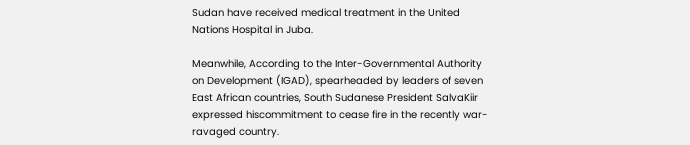Sudan have received medical treatment in the United Nations Hospital in Juba.

Meanwhile, According to the Inter-Governmental Authority on Development (IGAD), spearheaded by leaders of seven East African countries, South Sudanese President SalvaKiir expressed hiscommitment to cease fire in the recently war-ravaged country.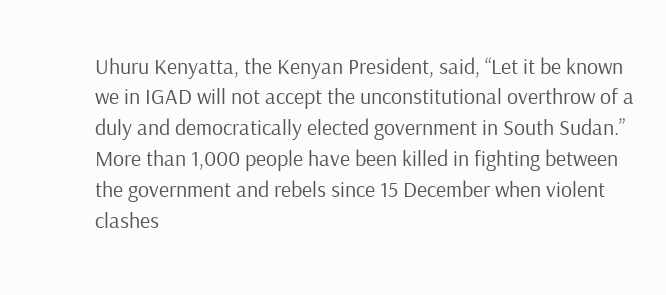Uhuru Kenyatta, the Kenyan President, said, “Let it be known we in IGAD will not accept the unconstitutional overthrow of a duly and democratically elected government in South Sudan.”
More than 1,000 people have been killed in fighting between the government and rebels since 15 December when violent clashes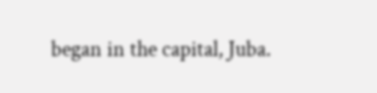began in the capital, Juba.